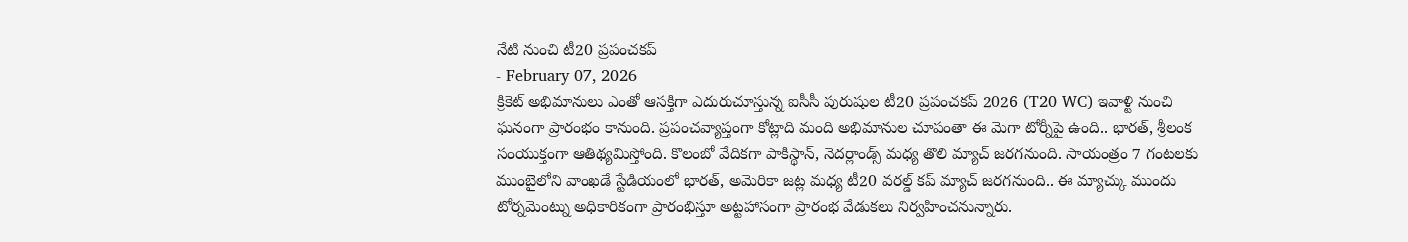నేటి నుంచి టీ20 ప్రపంచకప్
- February 07, 2026
క్రికెట్ అభిమానులు ఎంతో ఆసక్తిగా ఎదురుచూస్తున్న ఐసీసీ పురుషుల టీ20 ప్రపంచకప్ 2026 (T20 WC) ఇవాళ్టి నుంచి ఘనంగా ప్రారంభం కానుంది. ప్రపంచవ్యాప్తంగా కోట్లాది మంది అభిమానుల చూపంతా ఈ మెగా టోర్నీపై ఉంది.. భారత్, శ్రీలంక సంయుక్తంగా ఆతిథ్యమిస్తోంది. కొలంబో వేదికగా పాకిస్థాన్, నెదర్లాండ్స్ మధ్య తొలి మ్యాచ్ జరగనుంది. సాయంత్రం 7 గంటలకు ముంబైలోని వాంఖడే స్టేడియంలో భారత్, అమెరికా జట్ల మధ్య టీ20 వరల్డ్ కప్ మ్యాచ్ జరగనుంది.. ఈ మ్యాచ్కు ముందు టోర్నమెంట్ను అధికారికంగా ప్రారంభిస్తూ అట్టహాసంగా ప్రారంభ వేడుకలు నిర్వహించనున్నారు.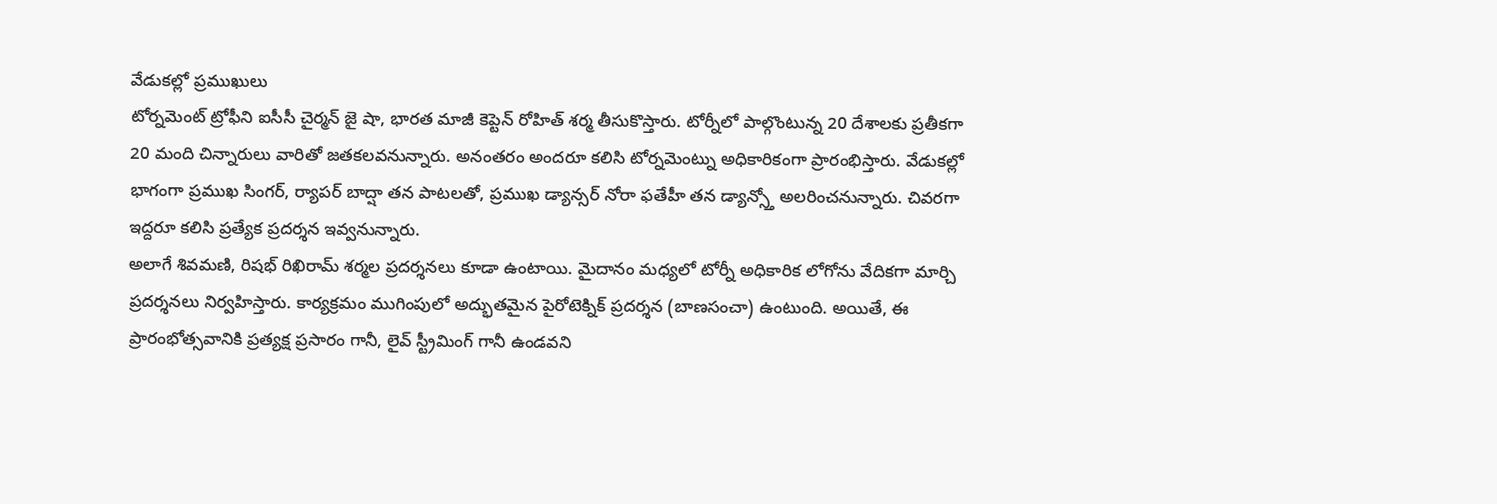వేడుకల్లో ప్రముఖులు
టోర్నమెంట్ ట్రోఫీని ఐసీసీ చైర్మన్ జై షా, భారత మాజీ కెప్టెన్ రోహిత్ శర్మ తీసుకొస్తారు. టోర్నీలో పాల్గొంటున్న 20 దేశాలకు ప్రతీకగా 20 మంది చిన్నారులు వారితో జతకలవనున్నారు. అనంతరం అందరూ కలిసి టోర్నమెంట్ను అధికారికంగా ప్రారంభిస్తారు. వేడుకల్లో భాగంగా ప్రముఖ సింగర్, ర్యాపర్ బాద్షా తన పాటలతో, ప్రముఖ డ్యాన్సర్ నోరా ఫతేహీ తన డ్యాన్స్తో అలరించనున్నారు. చివరగా ఇద్దరూ కలిసి ప్రత్యేక ప్రదర్శన ఇవ్వనున్నారు.
అలాగే శివమణి, రిషభ్ రిఖిరామ్ శర్మల ప్రదర్శనలు కూడా ఉంటాయి. మైదానం మధ్యలో టోర్నీ అధికారిక లోగోను వేదికగా మార్చి ప్రదర్శనలు నిర్వహిస్తారు. కార్యక్రమం ముగింపులో అద్భుతమైన పైరోటెక్నిక్ ప్రదర్శన (బాణసంచా) ఉంటుంది. అయితే, ఈ ప్రారంభోత్సవానికి ప్రత్యక్ష ప్రసారం గానీ, లైవ్ స్ట్రీమింగ్ గానీ ఉండవని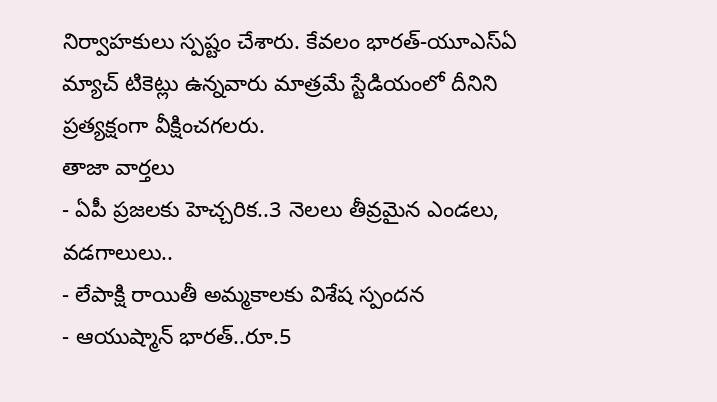నిర్వాహకులు స్పష్టం చేశారు. కేవలం భారత్-యూఎస్ఏ మ్యాచ్ టికెట్లు ఉన్నవారు మాత్రమే స్టేడియంలో దీనిని ప్రత్యక్షంగా వీక్షించగలరు.
తాజా వార్తలు
- ఏపీ ప్రజలకు హెచ్చరిక..3 నెలలు తీవ్రమైన ఎండలు, వడగాలులు..
- లేపాక్షి రాయితీ అమ్మకాలకు విశేష స్పందన
- ఆయుష్మాన్ భారత్..రూ.5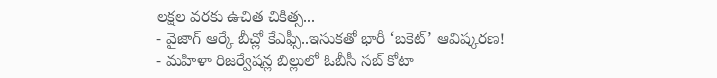లక్షల వరకు ఉచిత చికిత్స...
- వైజాగ్ ఆర్కే బీచ్లో కేఎఫ్సీ..ఇసుకతో భారీ ‘బకెట్’ ఆవిష్కరణ!
- మహిళా రిజర్వేషన్ల బిల్లులో ఓబీసీ సబ్ కోటా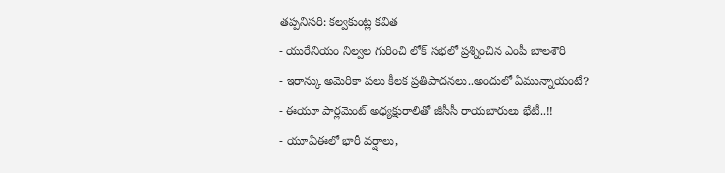తప్పనిసరి: కల్వకుంట్ల కవిత
- యురేనియం నిల్వల గురించి లోక్ సభలో ప్రశ్నించిన ఎంపీ బాలశౌరి
- ఇరాన్కు అమెరికా పలు కీలక ప్రతిపాదనలు..అందులో ఏమున్నాయంటే?
- ఈయూ పార్లమెంట్ అధ్యక్షురాలితో జీసీసీ రాయబారులు భేటీ..!!
- యూఏఈలో భారీ వర్షాలు,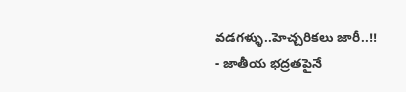వడగళ్ళు..హెచ్చరికలు జారీ..!!
- జాతీయ భద్రతపైనే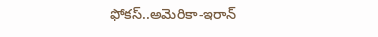ఫోకస్..అమెరికా-ఇరాన్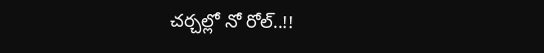చర్చల్లో నో రోల్..!!